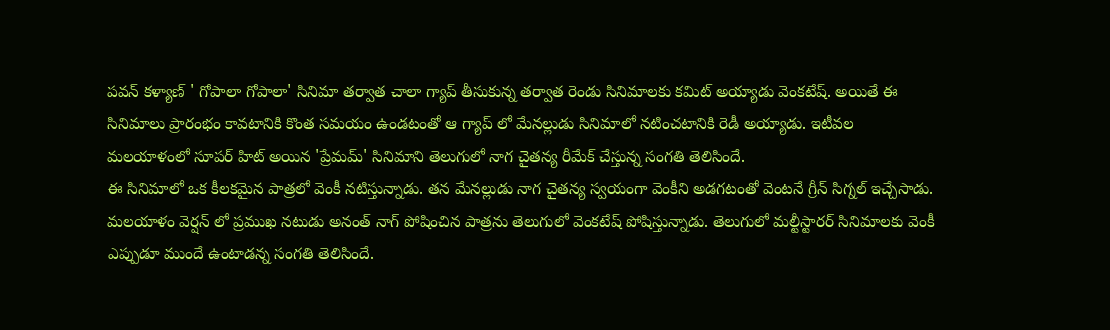పవన్ కళ్యాణ్ ' గోపాలా గోపాలా' సినిమా తర్వాత చాలా గ్యాప్ తీసుకున్న తర్వాత రెండు సినిమాలకు కమిట్ అయ్యాడు వెంకటేష్. అయితే ఈ సినిమాలు ప్రారంభం కావటానికి కొంత సమయం ఉండటంతో ఆ గ్యాప్ లో మేనల్లుడు సినిమాలో నటించటానికి రెడీ అయ్యాడు. ఇటీవల మలయాళంలో సూపర్ హిట్ అయిన 'ప్రేమమ్' సినిమాని తెలుగులో నాగ చైతన్య రీమేక్ చేస్తున్న సంగతి తెలిసిందే.
ఈ సినిమాలో ఒక కీలకమైన పాత్రలో వెంకీ నటిస్తున్నాడు. తన మేనల్లుడు నాగ చైతన్య స్వయంగా వెంకీని అడగటంతో వెంటనే గ్రీన్ సిగ్నల్ ఇచ్చేసాడు. మలయాళం వెర్షన్ లో ప్రముఖ నటుడు అనంత్ నాగ్ పోషించిన పాత్రను తెలుగులో వెంకటేష్ పోషిస్తున్నాడు. తెలుగులో మల్టీస్టారర్ సినిమాలకు వెంకీ ఎప్పుడూ ముందే ఉంటాడన్న సంగతి తెలిసిందే.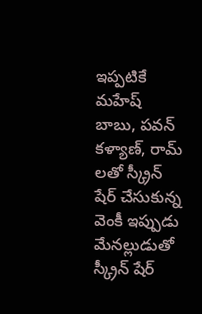ఇప్పటికే మహేష్ బాబు, పవన్ కళ్యాణ్, రామ్ లతో స్క్రీన్ షేర్ చేసుకున్న వెంకీ ఇప్పుడు మేనల్లుడుతో స్క్రీన్ షేర్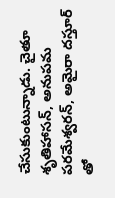చేసుకుంటున్నాడు. చైతూ శృతిహాసన్, అనుపమ పరమేశ్వరన్, అమైరా దస్తూర్ తో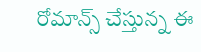రోమాన్స్ చేస్తున్న ఈ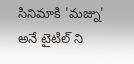సినిమాకి 'మజ్ను' అనే టైటిల్ ని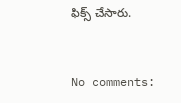ఫిక్స్ చేసారు.


No comments: